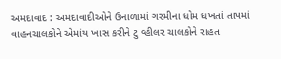અમદાવાદ : અમદાવાદીઓને ઉનાળામાં ગરમીના ધોમ ધખતાં તાપમાં વાહનચાલકોને એમાંય ખાસ કરીને ટુ વ્હીલર ચાલકોને રાહત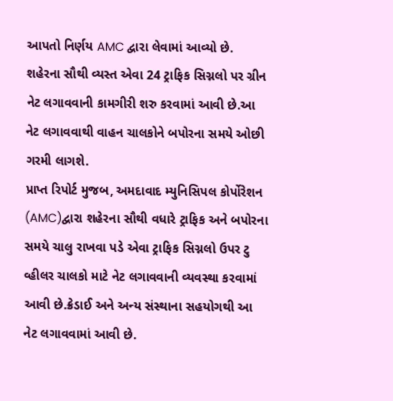આપતો નિર્ણય AMC દ્વારા લેવામાં આવ્યો છે. શહેરના સૌથી વ્યસ્ત એવા 24 ટ્રાફિક સિગ્નલો પર ગ્રીન નેટ લગાવવાની કામગીરી શરુ કરવામાં આવી છે.આ નેટ લગાવવાથી વાહન ચાલકોને બપોરના સમયે ઓછી ગરમી લાગશે.
પ્રાપ્ત રિપોર્ટ મુજબ, અમદાવાદ મ્યુનિસિપલ કોર્પોરેશન (AMC)દ્વારા શહેરના સૌથી વધારે ટ્રાફિક અને બપોરના સમયે ચાલુ રાખવા પડે એવા ટ્રાફિક સિગ્નલો ઉપર ટુ વ્હીલર ચાલકો માટે નેટ લગાવવાની વ્યવસ્થા કરવામાં આવી છે.ક્રેડાઈ અને અન્ય સંસ્થાના સહયોગથી આ નેટ લગાવવામાં આવી છે.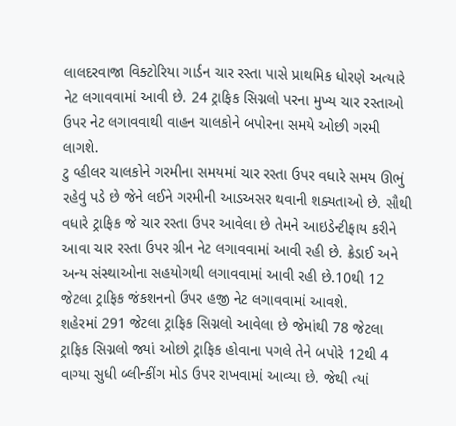લાલદરવાજા વિક્ટોરિયા ગાર્ડન ચાર રસ્તા પાસે પ્રાથમિક ધોરણે અત્યારે નેટ લગાવવામાં આવી છે. 24 ટ્રાફિક સિગ્નલો પરના મુખ્ય ચાર રસ્તાઓ ઉપર નેટ લગાવવાથી વાહન ચાલકોને બપોરના સમયે ઓછી ગરમી લાગશે.
ટુ વ્હીલર ચાલકોને ગરમીના સમયમાં ચાર રસ્તા ઉપર વધારે સમય ઊભું રહેવું પડે છે જેને લઈને ગરમીની આડઅસર થવાની શક્યતાઓ છે. સૌથી વધારે ટ્રાફિક જે ચાર રસ્તા ઉપર આવેલા છે તેમને આઇડેન્ટીફાય કરીને આવા ચાર રસ્તા ઉપર ગ્રીન નેટ લગાવવામાં આવી રહી છે. ક્રેડાઈ અને અન્ય સંસ્થાઓના સહયોગથી લગાવવામાં આવી રહી છે.10થી 12 જેટલા ટ્રાફિક જંકશનનો ઉપર હજી નેટ લગાવવામાં આવશે.
શહેરમાં 291 જેટલા ટ્રાફિક સિગ્નલો આવેલા છે જેમાંથી 78 જેટલા ટ્રાફિક સિગ્નલો જ્યાં ઓછો ટ્રાફિક હોવાના પગલે તેને બપોરે 12થી 4 વાગ્યા સુધી બ્લીન્કીંગ મોડ ઉપર રાખવામાં આવ્યા છે. જેથી ત્યાં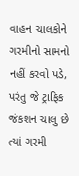વાહન ચાલકોને ગરમીનો સામનો નહીં કરવો પડે, પરંતુ જે ટ્રાફિક જંકશન ચાલુ છે ત્યાં ગરમી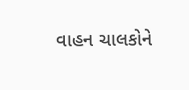વાહન ચાલકોને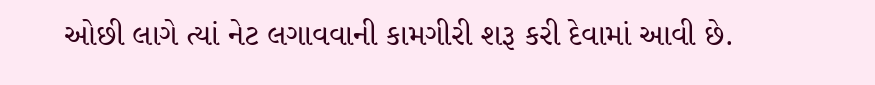ઓછી લાગે ત્યાં નેટ લગાવવાની કામગીરી શરૂ કરી દેવામાં આવી છે.